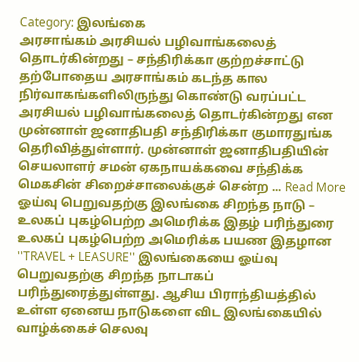Category: இலங்கை
அரசாங்கம் அரசியல் பழிவாங்கலைத் தொடர்கின்றது – சந்திரிக்கா குற்றச்சாட்டு
தற்போதைய அரசாங்கம் கடந்த கால நிர்வாகங்களிலிருந்து கொண்டு வரப்பட்ட அரசியல் பழிவாங்கலைத் தொடர்கின்றது என முன்னாள் ஜனாதிபதி சந்திரிக்கா குமாரதுங்க தெரிவித்துள்ளார். முன்னாள் ஜனாதிபதியின் செயலாளர் சமன் ஏகநாயக்கவை சந்திக்க மெகசின் சிறைச்சாலைக்குச் சென்ற ... Read More
ஓய்வு பெறுவதற்கு இலங்கை சிறந்த நாடு – உலகப் புகழ்பெற்ற அமெரிக்க இதழ் பரிந்துரை
உலகப் புகழ்பெற்ற அமெரிக்க பயண இதழான ''TRAVEL + LEASURE'' இலங்கையை ஓய்வு பெறுவதற்கு சிறந்த நாடாகப் பரிந்துரைத்துள்ளது. ஆசிய பிராந்தியத்தில் உள்ள ஏனைய நாடுகளை விட இலங்கையில் வாழ்க்கைச் செலவு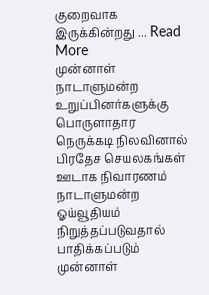குறைவாக இருக்கின்றது ... Read More
முன்னாள் நாடாளுமன்ற உறுப்பினர்களுக்கு பொருளாதார நெருக்கடி நிலவினால் பிரதேச செயலகங்கள் ஊடாக நிவாரணம்
நாடாளுமன்ற ஓய்வூதியம் நிறுத்தப்படுவதால் பாதிக்கப்படும் முன்னாள்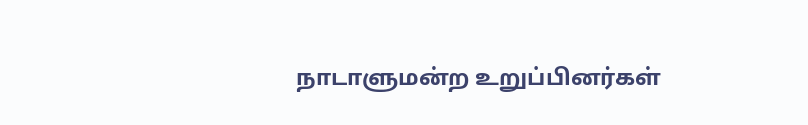நாடாளுமன்ற உறுப்பினர்கள்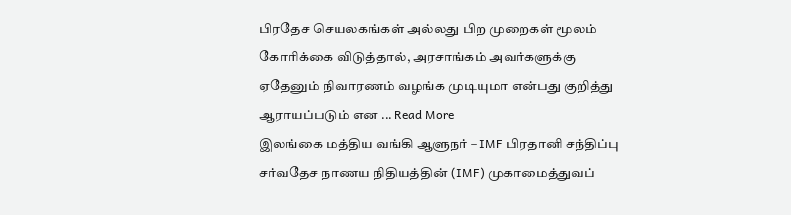பிரதேச செயலகங்கள் அல்லது பிற முறைகள் மூலம் கோரிக்கை விடுத்தால், அரசாங்கம் அவர்களுக்கு ஏதேனும் நிவாரணம் வழங்க முடியுமா என்பது குறித்து ஆராயப்படும் என ... Read More
இலங்கை மத்திய வங்கி ஆளுநர் – IMF பிரதானி சந்திப்பு
சர்வதேச நாணய நிதியத்தின் (IMF) முகாமைத்துவப்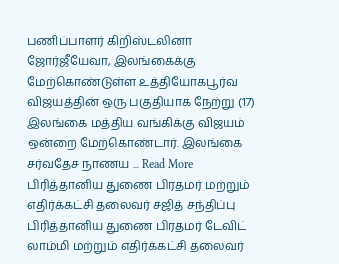பணிப்பாளர் கிறிஸ்டலினா ஜோர்ஜீயேவா, இலங்கைக்கு மேற்கொண்டுள்ள உத்தியோகபூர்வ விஜயத்தின் ஒரு பகுதியாக நேற்று (17) இலங்கை மத்திய வங்கிக்கு விஜயம் ஒன்றை மேற்கொண்டார். இலங்கை சர்வதேச நாணய ... Read More
பிரித்தானிய துணை பிரதமர் மற்றும் எதிர்க்கட்சி தலைவர் சஜித் சந்திப்பு
பிரித்தானிய துணை பிரதமர் டேவிட் லாம்மி மற்றும் எதிர்க்கட்சி தலைவர்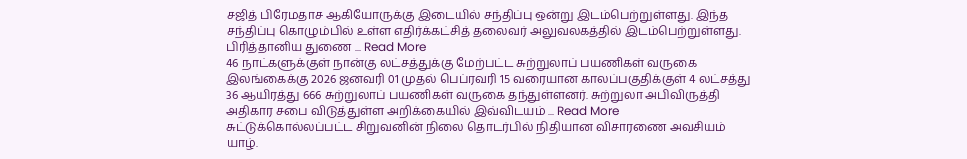சஜித் பிரேமதாச ஆகியோருக்கு இடையில் சந்திப்பு ஒன்று இடம்பெற்றுள்ளது. இந்த சந்திப்பு கொழும்பில் உள்ள எதிர்க்கட்சித் தலைவர் அலுவலகத்தில் இடம்பெற்றுள்ளது. பிரித்தானிய துணை ... Read More
46 நாட்களுக்குள் நான்கு லட்சத்துக்கு மேற்பட்ட சுற்றுலாப் பயணிகள் வருகை
இலங்கைக்கு 2026 ஜனவரி 01 முதல் பெப்ரவரி 15 வரையான காலப்பகுதிக்குள் 4 லட்சத்து 36 ஆயிரத்து 666 சுற்றுலாப் பயணிகள் வருகை தந்துள்ளனர். சுற்றுலா அபிவிருத்தி அதிகார சபை விடுத்துள்ள அறிக்கையில் இவ்விடயம் ... Read More
சுட்டுக்கொல்லப்பட்ட சிறுவனின் நிலை தொடர்பில் நிதியான விசாரணை அவசியம்
யாழ்.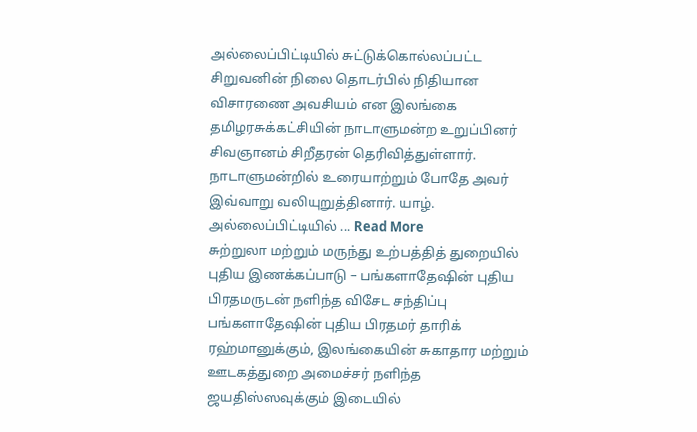அல்லைப்பிட்டியில் சுட்டுக்கொல்லப்பட்ட சிறுவனின் நிலை தொடர்பில் நிதியான விசாரணை அவசியம் என இலங்கை தமிழரசுக்கட்சியின் நாடாளுமன்ற உறுப்பினர் சிவஞானம் சிறீதரன் தெரிவித்துள்ளார். நாடாளுமன்றில் உரையாற்றும் போதே அவர் இவ்வாறு வலியுறுத்தினார். யாழ். அல்லைப்பிட்டியில் ... Read More
சுற்றுலா மற்றும் மருந்து உற்பத்தித் துறையில் புதிய இணக்கப்பாடு – பங்களாதேஷின் புதிய பிரதமருடன் நளிந்த விசேட சந்திப்பு
பங்களாதேஷின் புதிய பிரதமர் தாரிக் ரஹ்மானுக்கும், இலங்கையின் சுகாதார மற்றும் ஊடகத்துறை அமைச்சர் நளிந்த ஜயதிஸ்ஸவுக்கும் இடையில்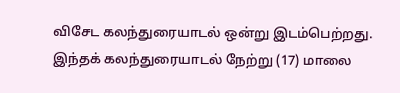விசேட கலந்துரையாடல் ஒன்று இடம்பெற்றது. இந்தக் கலந்துரையாடல் நேற்று (17) மாலை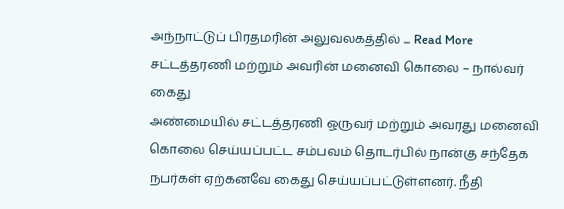அந்நாட்டுப் பிரதமரின் அலுவலகத்தில் ... Read More
சட்டத்தரணி மற்றும் அவரின் மனைவி கொலை – நால்வர் கைது
அண்மையில் சட்டத்தரணி ஒருவர் மற்றும் அவரது மனைவி கொலை செய்யப்பட்ட சம்பவம் தொடர்பில் நான்கு சந்தேக நபர்கள் ஏற்கனவே கைது செய்யப்பட்டுள்ளனர். நீதி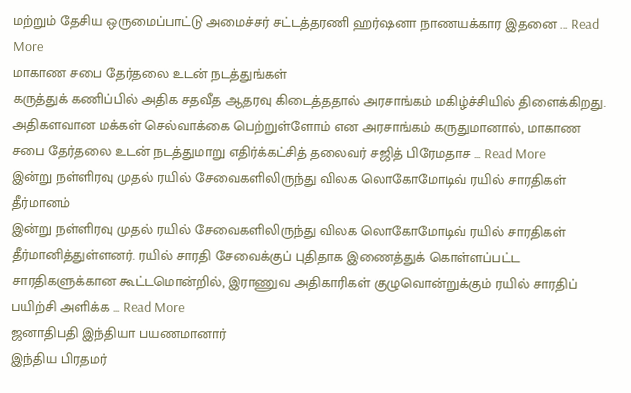மற்றும் தேசிய ஒருமைப்பாட்டு அமைச்சர் சட்டத்தரணி ஹர்ஷனா நாணயக்கார இதனை ... Read More
மாகாண சபை தேர்தலை உடன் நடத்துங்கள்
கருத்துக் கணிப்பில் அதிக சதவீத ஆதரவு கிடைத்ததால் அரசாங்கம் மகிழ்ச்சியில் திளைக்கிறது. அதிகளவான மக்கள் செல்வாக்கை பெற்றுள்ளோம் என அரசாங்கம் கருதுமானால், மாகாண சபை தேர்தலை உடன் நடத்துமாறு எதிர்க்கட்சித் தலைவர் சஜித் பிரேமதாச ... Read More
இன்று நள்ளிரவு முதல் ரயில் சேவைகளிலிருந்து விலக லொகோமோடிவ் ரயில் சாரதிகள் தீர்மானம்
இன்று நள்ளிரவு முதல் ரயில் சேவைகளிலிருந்து விலக லொகோமோடிவ் ரயில் சாரதிகள் தீர்மானித்துள்ளனர். ரயில் சாரதி சேவைக்குப் புதிதாக இணைத்துக் கொள்ளப்பட்ட சாரதிகளுக்கான கூட்டமொன்றில், இராணுவ அதிகாரிகள் குழுவொன்றுக்கும் ரயில் சாரதிப் பயிற்சி அளிக்க ... Read More
ஜனாதிபதி இந்தியா பயணமானார்
இந்திய பிரதமர்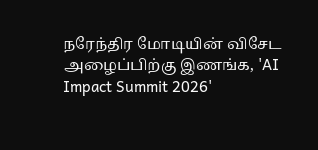நரேந்திர மோடியின் விசேட அழைப்பிற்கு இணங்க, 'AI Impact Summit 2026'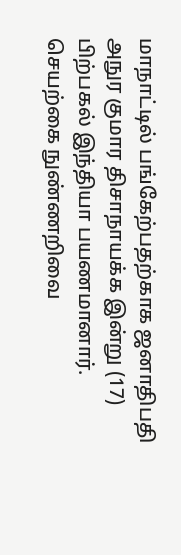மாநாட்டில் பங்கேற்பதற்காக ஜனாதிபதி அநுர குமார திசாநாயக்க இன்று (17) பிற்பகல் இந்தியா பயணமானார். செயற்கை நுண்ணறிவை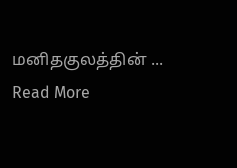மனிதகுலத்தின் ... Read More